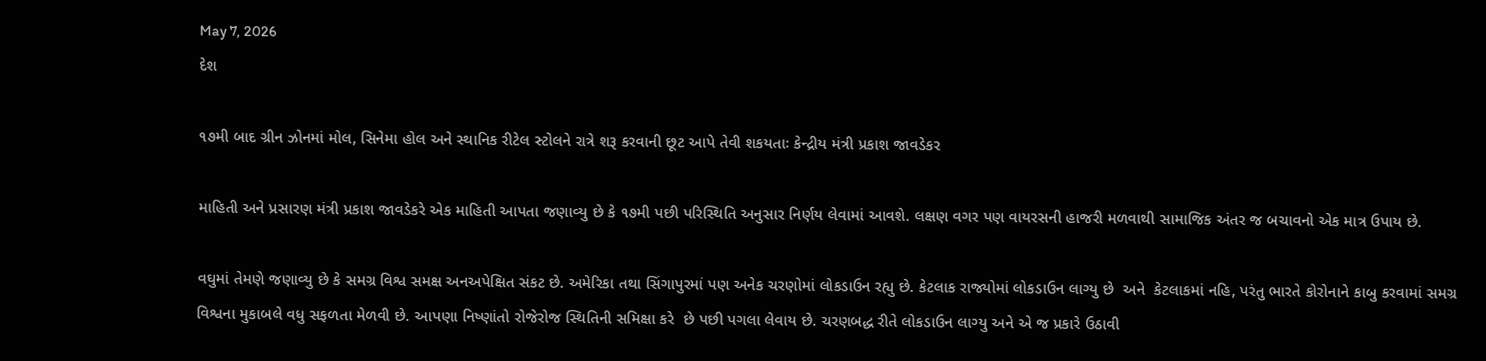May 7, 2026
દેશ

૧૭મી બાદ ગ્રીન ઝોનમાં મોલ, સિનેમા હોલ અને સ્થાનિક રીટેલ સ્ટોલને રાત્રે શરૂ કરવાની છૂટ આપે તેવી શકયતાઃ કેન્દ્રીય મંત્રી પ્રકાશ જાવડેકર

માહિતી અને પ્રસારણ મંત્રી પ્રકાશ જાવડેકરે એક માહિતી આપતા જણાવ્યુ છે કે ૧૭મી પછી પરિસ્થિતિ અનુસાર નિર્ણય લેવામાં આવશે. લક્ષણ વગર પણ વાયરસની હાજરી મળવાથી સામાજિક અંતર જ બચાવનો એક માત્ર ઉપાય છે.

વઘુમાં તેમણે જણાવ્યુ છે કે સમગ્ર વિશ્વ સમક્ષ અનઅપેક્ષિત સંકટ છે. અમેરિકા તથા સિંગાપુરમાં પણ અનેક ચરણોમાં લોકડાઉન રહ્યુ છે. કેટલાક રાજ્યોમાં લોકડાઉન લાગ્યુ છે  અને  કેટલાકમાં નહિ, પરંતુ ભારતે કોરોનાને કાબુ કરવામાં સમગ્ર વિશ્વના મુકાબલે વધુ સફળતા મેળવી છે. આપણા નિષ્ણાંતો રોજેરોજ સ્થિતિની સમિક્ષા કરે  છે પછી પગલા લેવાય છે. ચરણબદ્ધ રીતે લોકડાઉન લાગ્યુ અને એ જ પ્રકારે ઉઠાવી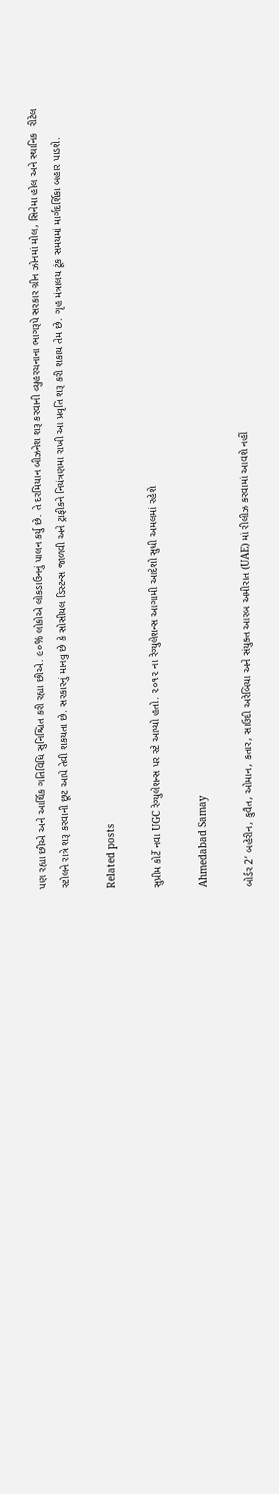પણ રહ્યા છીએ અને આર્થિક ગતિવિધિ સુનિશ્ચિત કરી રહ્યા છીએ. ૯૦% લોકોએ લોકડાઉનનું પાલન કર્યુ છે. તે દરમિયાન બીઝનેશ શરૂ કરવાની વ્યુહરચનાના ભાગરૂપે સરકાર ગ્રીન ઝોનમાં મોલ, સિનેમા હોલ અને સ્થાનિક  રીટેલ સ્ટોલને રાત્રે શરૂ કરવાની છૂટ આપે તેવી શકયતા છે. સરકારનું માનવુ છે કે સોસીયલ ડિસ્ટન્સ જાળવી અને ટ્રાફીકને નિયંત્રણમા રાખી આ પ્રવૃતિ શરૂ કરી શકાય તેમ છે. ગૃહ મંત્રાલય ટૂંક સમયમાં માર્ગદર્શિકા બહાર પાડશે.

Related posts

સુપ્રીમ કોર્ટે નવા UGC રેગ્‍યુલેશન્‍સ પર સ્‍ટે આપ્‍યો હતો. ૨૦૧૨ ના રેગ્‍યુલેશન્‍સ આગામી આદેશો સુધી અમલમાં રહેશે

Ahmedabad Samay

બોર્ડર 2′ બહેરીન, કુવૈત, ઓમાન, કતાર, સાઉદી અરેબિયા અને સંયુક્ત આરબ અમીરાત (UAE) માં રીલીઝ કરવામાં આવશે નહીં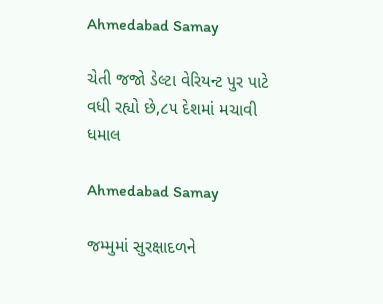Ahmedabad Samay

ચેતી જજો ડેલ્ટા વેરિયન્ટ પુર પાટે વધી રહ્યો છે,૮૫ દેશમાં મચાવી ધમાલ

Ahmedabad Samay

જમ્મુમાં સુરક્ષાદળને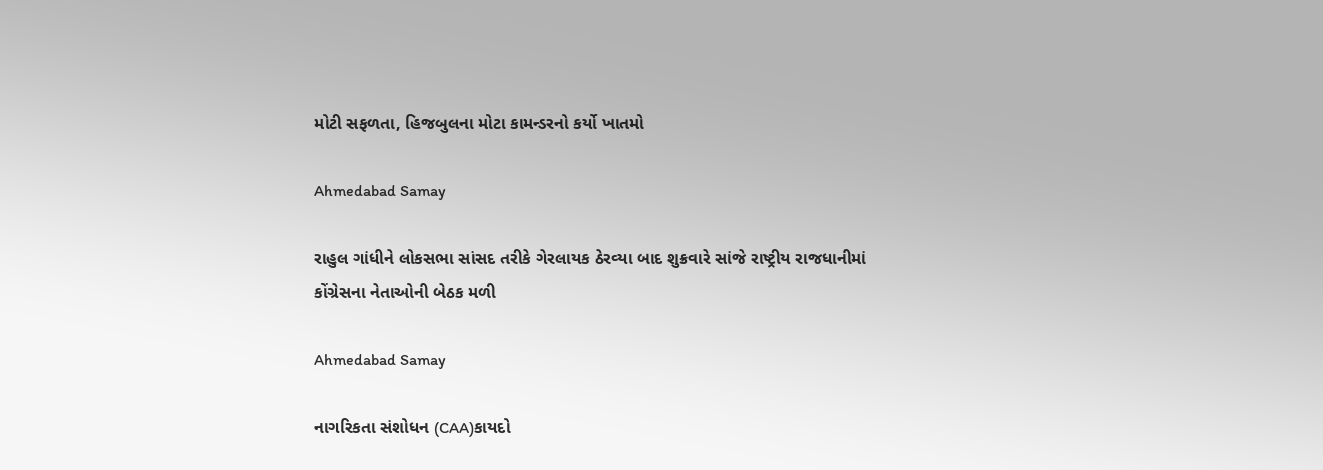મોટી સફળતા, હિજબુલના મોટા કામન્ડરનો કર્યો ખાતમો

Ahmedabad Samay

રાહુલ ગાંધીને લોકસભા સાંસદ તરીકે ગેરલાયક ઠેરવ્‍યા બાદ શુક્રવારે સાંજે રાષ્ટ્રીય રાજધાનીમાં કોંગ્રેસના નેતાઓની બેઠક મળી

Ahmedabad Samay

નાગરિકતા સંશોધન (CAA)કાયદો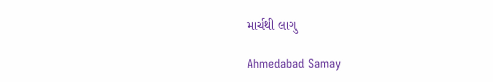માર્ચથી લાગુ

Ahmedabad Samay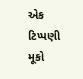એક ટિપ્પણી મૂકો